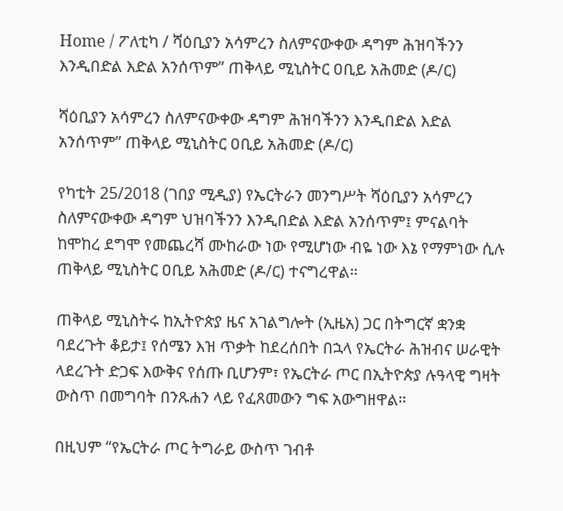Home / ፖለቲካ / ሻዕቢያን አሳምረን ስለምናውቀው ዳግም ሕዝባችንን እንዲበድል እድል አንሰጥም” ጠቅላይ ሚኒስትር ዐቢይ አሕመድ (ዶ/ር)

ሻዕቢያን አሳምረን ስለምናውቀው ዳግም ሕዝባችንን እንዲበድል እድል አንሰጥም” ጠቅላይ ሚኒስትር ዐቢይ አሕመድ (ዶ/ር)

የካቲት 25/2018 (ገበያ ሚዲያ) የኤርትራን መንግሥት ሻዕቢያን አሳምረን ስለምናውቀው ዳግም ህዝባችንን እንዲበድል እድል አንሰጥም፤ ምናልባት ከሞከረ ደግሞ የመጨረሻ ሙከራው ነው የሚሆነው ብዬ ነው እኔ የማምነው ሲሉ ጠቅላይ ሚኒስትር ዐቢይ አሕመድ (ዶ/ር) ተናግረዋል።

ጠቅላይ ሚኒስትሩ ከኢትዮጵያ ዜና አገልግሎት (ኢዜአ) ጋር በትግርኛ ቋንቋ ባደረጉት ቆይታ፤ የሰሜን እዝ ጥቃት ከደረሰበት በኋላ የኤርትራ ሕዝብና ሠራዊት ላደረጉት ድጋፍ እውቅና የሰጡ ቢሆንም፣ የኤርትራ ጦር በኢትዮጵያ ሉዓላዊ ግዛት ውስጥ በመግባት በንጹሐን ላይ የፈጸመውን ግፍ አውግዘዋል።

በዚህም “የኤርትራ ጦር ትግራይ ውስጥ ገብቶ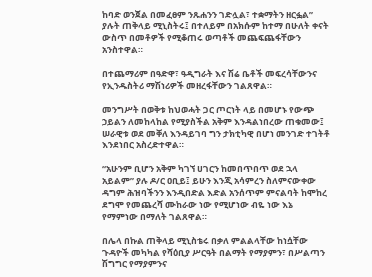ከባድ ወንጀል በመፈፀም ንጹሐንን ገድሏል፣ ተቋማትን ዘርፏል” ያሉት ጠቅላይ ሚኒስትሩ፤ በተለይም በአክሱም ከተማ በሁለት ቀናት ውስጥ በመቶዎች የሚቆጠሩ ወጣቶች መጨፍጨፋቸውን አንስተዋል።

በተጨማሪም በዓድዋ፣ ዓዲግራት እና ሽሬ ቤቶች መፍረሳቸውንና የኢንዱስትሪ ማሽነሪዎች መዘረፋቸውን ገልጸዋል።

መንግሥት በወቅቱ ከህወሓት ጋር ጦርነት ላይ በመሆኑ የውጭ ኃይልን ለመከላከል የሚያስችል አቅም እንዳልነበረው ጠቁመው፤ ሠራዊቱ ወደ መቐለ እንዳይገባ ግን ታክቲካዊ በሆነ መንገድ ተገትቶ እንደነበር አስረድተዋል።

“አሁንም ቢሆን አቅም ካገኘ ሀገርን ከመበጥበጥ ወደ ኋላ አይልም” ያሉ ዶ/ር ዐቢይ፤ ይሁን እንጂ አሳምረን ስለምናውቀው ዳግም ሕዝባችንን እንዲበድል እድል አንሰጥም ምናልባት ከሞከረ ደግሞ የመጨረሻ ሙከራው ነው የሚሆነው ብዬ ነው እኔ የማምነው በማለት ገልጸዋል።

በሌላ በኩል ጠቅላይ ሚኒስቴሩ በቃለ ምልልላቸው ከነሷቸው ጉዳዮች መካካል የሻዕቢያ ሥርዓት በልማት የማያምን፣ በሥልጣን ሽግግር የማያምንና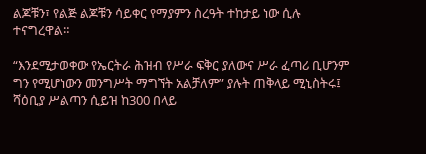ልጆቹን፣ የልጅ ልጆቹን ሳይቀር የማያምን ስረዓት ተከታይ ነው ሲሉ ተናግረዋል።

“እንደሚታወቀው የኤርትራ ሕዝብ የሥራ ፍቅር ያለውና ሥራ ፈጣሪ ቢሆንም ግን የሚሆነውን መንግሥት ማግኘት አልቻለም” ያሉት ጠቅላይ ሚኒስትሩ፤ ሻዕቢያ ሥልጣን ሲይዝ ከ300 በላይ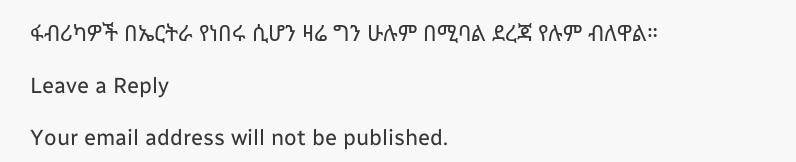ፋብሪካዎች በኤርትራ የነበሩ ሲሆን ዛሬ ግን ሁሉም በሚባል ደረጃ የሉም ብለዋል።

Leave a Reply

Your email address will not be published.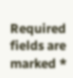Required fields are marked *